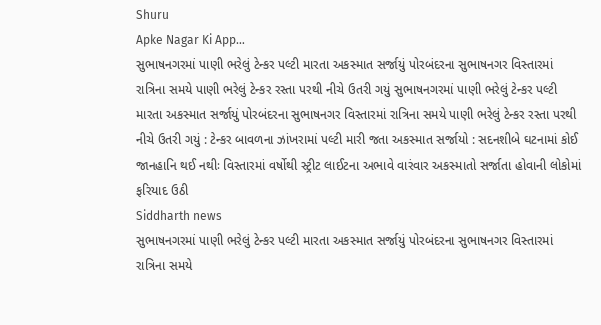Shuru
Apke Nagar Ki App…
સુભાષનગરમાં પાણી ભરેલું ટેન્કર પલ્ટી મારતા અકસ્માત સર્જાયું પોરબંદરના સુભાષનગર વિસ્તારમાં રાત્રિના સમયે પાણી ભરેલું ટેન્કર રસ્તા પરથી નીચે ઉતરી ગયું સુભાષનગરમાં પાણી ભરેલું ટેન્કર પલ્ટી મારતા અકસ્માત સર્જાયું પોરબંદરના સુભાષનગર વિસ્તારમાં રાત્રિના સમયે પાણી ભરેલું ટેન્કર રસ્તા પરથી નીચે ઉતરી ગયું : ટેન્કર બાવળના ઝાંખરામાં પલ્ટી મારી જતા અકસ્માત સર્જાયો : સદનશીબે ઘટનામાં કોઈ જાનહાનિ થઈ નથીઃ વિસ્તારમાં વર્ષોથી સ્ટ્રીટ લાઈટના અભાવે વારંવાર અકસ્માતો સર્જાતા હોવાની લોકોમાં ફરિયાદ ઉઠી
Siddharth news
સુભાષનગરમાં પાણી ભરેલું ટેન્કર પલ્ટી મારતા અકસ્માત સર્જાયું પોરબંદરના સુભાષનગર વિસ્તારમાં રાત્રિના સમયે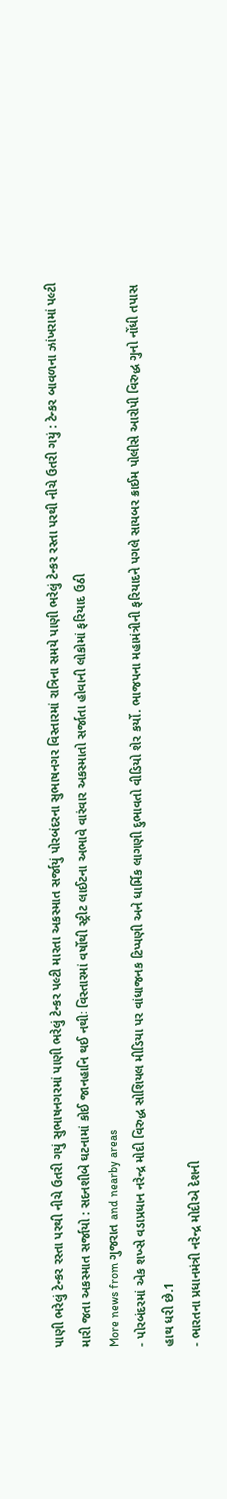પાણી ભરેલું ટેન્કર રસ્તા પરથી નીચે ઉતરી ગયું સુભાષનગરમાં પાણી ભરેલું ટેન્કર પલ્ટી મારતા અકસ્માત સર્જાયું પોરબંદરના સુભાષનગર વિસ્તારમાં રાત્રિના સમયે પાણી ભરેલું ટેન્કર રસ્તા પરથી નીચે ઉતરી ગયું : ટેન્કર બાવળના ઝાંખરામાં પલ્ટી મારી જતા અકસ્માત સર્જાયો : સદનશીબે ઘટનામાં કોઈ જાનહાનિ થઈ નથીઃ વિસ્તારમાં વર્ષોથી સ્ટ્રીટ લાઈટના અભાવે વારંવાર અકસ્માતો સર્જાતા હોવાની લોકોમાં ફરિયાદ ઉઠી
More news from ગુજરાત and nearby areas
- પોરબંદરમાં એક શખ્સે વડાપ્રધાન નરેન્દ્ર મોદી વિરુદ્ધ સોશિયલ મીડિયા પર વાંધાજનક ટિપ્પણી અને ધાર્મિક લાગણી દુભાવતો વીડિયો શેર કર્યો. ભાજપના મહામંત્રીની ફરિયાદને પગલે સાયબર ક્રાઈમ પોલીસે આરોપી વિરુદ્ધ ગુનો નોંધી તપાસ હાથ ધરી છે.1
- ભારતના પ્રધાનમંત્રી નરેન્દ્ર મોદીએ દેશની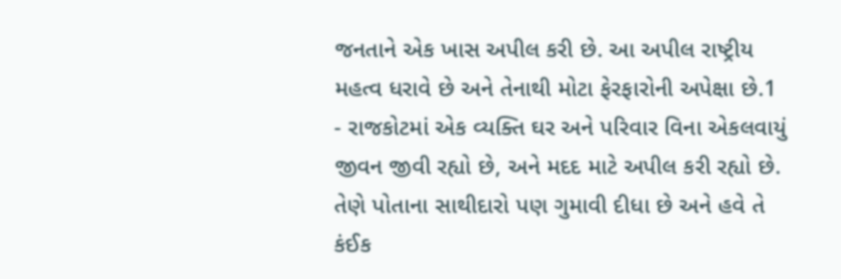જનતાને એક ખાસ અપીલ કરી છે. આ અપીલ રાષ્ટ્રીય મહત્વ ધરાવે છે અને તેનાથી મોટા ફેરફારોની અપેક્ષા છે.1
- રાજકોટમાં એક વ્યક્તિ ઘર અને પરિવાર વિના એકલવાયું જીવન જીવી રહ્યો છે, અને મદદ માટે અપીલ કરી રહ્યો છે. તેણે પોતાના સાથીદારો પણ ગુમાવી દીધા છે અને હવે તે કંઈક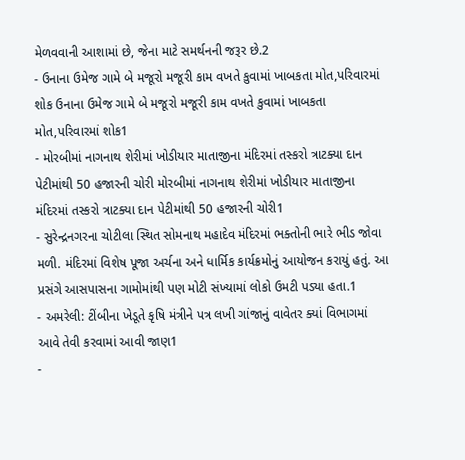મેળવવાની આશામાં છે, જેના માટે સમર્થનની જરૂર છે.2
- ઉનાના ઉમેજ ગામે બે મજૂરો મજૂરી કામ વખતે કુવામાં ખાબકતા મોત,પરિવારમાં શોક ઉનાના ઉમેજ ગામે બે મજૂરો મજૂરી કામ વખતે કુવામાં ખાબકતા મોત,પરિવારમાં શોક1
- મોરબીમાં નાગનાથ શેરીમાં ખોડીયાર માતાજીના મંદિરમાં તસ્કરો ત્રાટક્યા દાન પેટીમાંથી 50 હજારની ચોરી મોરબીમાં નાગનાથ શેરીમાં ખોડીયાર માતાજીના મંદિરમાં તસ્કરો ત્રાટક્યા દાન પેટીમાંથી 50 હજારની ચોરી1
- સુરેન્દ્રનગરના ચોટીલા સ્થિત સોમનાથ મહાદેવ મંદિરમાં ભક્તોની ભારે ભીડ જોવા મળી. મંદિરમાં વિશેષ પૂજા અર્ચના અને ધાર્મિક કાર્યક્રમોનું આયોજન કરાયું હતું. આ પ્રસંગે આસપાસના ગામોમાંથી પણ મોટી સંખ્યામાં લોકો ઉમટી પડ્યા હતા.1
- અમરેલી: ટીંબીના ખેડૂતે કૃષિ મંત્રીને પત્ર લખી ગાંજાનું વાવેતર ક્યાં વિભાગમાં આવે તેવી કરવામાં આવી જાણ1
-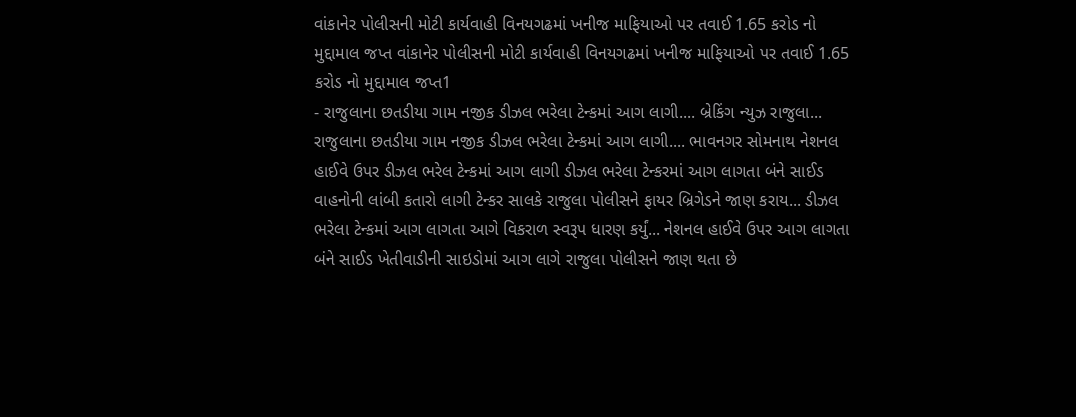વાંકાનેર પોલીસની મોટી કાર્યવાહી વિનયગઢમાં ખનીજ માફિયાઓ પર તવાઈ 1.65 કરોડ નો મુદ્દામાલ જપ્ત વાંકાનેર પોલીસની મોટી કાર્યવાહી વિનયગઢમાં ખનીજ માફિયાઓ પર તવાઈ 1.65 કરોડ નો મુદ્દામાલ જપ્ત1
- રાજુલાના છતડીયા ગામ નજીક ડીઝલ ભરેલા ટેન્કમાં આગ લાગી.... બ્રેકિંગ ન્યુઝ રાજુલા... રાજુલાના છતડીયા ગામ નજીક ડીઝલ ભરેલા ટેન્કમાં આગ લાગી.... ભાવનગર સોમનાથ નેશનલ હાઈવે ઉપર ડીઝલ ભરેલ ટેન્કમાં આગ લાગી ડીઝલ ભરેલા ટેન્કરમાં આગ લાગતા બંને સાઈડ વાહનોની લાંબી કતારો લાગી ટેન્કર સાલકે રાજુલા પોલીસને ફાયર બ્રિગેડને જાણ કરાય... ડીઝલ ભરેલા ટેન્કમાં આગ લાગતા આગે વિકરાળ સ્વરૂપ ધારણ કર્યું... નેશનલ હાઈવે ઉપર આગ લાગતા બંને સાઈડ ખેતીવાડીની સાઇડોમાં આગ લાગે રાજુલા પોલીસને જાણ થતા છે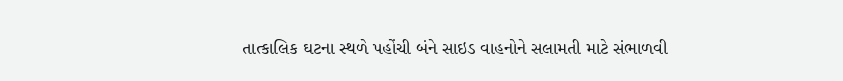તાત્કાલિક ઘટના સ્થળે પહોંચી બંને સાઇડ વાહનોને સલામતી માટે સંભાળવી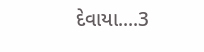દેવાયા....3